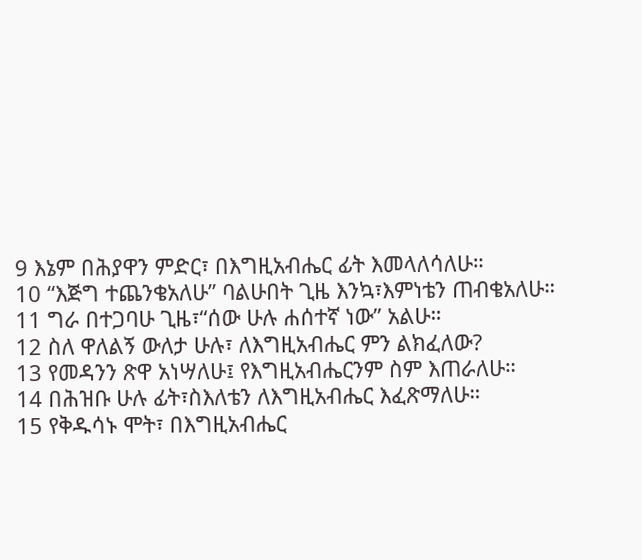9 እኔም በሕያዋን ምድር፣ በእግዚአብሔር ፊት እመላለሳለሁ።
10 “እጅግ ተጨንቄአለሁ” ባልሁበት ጊዜ እንኳ፣እምነቴን ጠብቄአለሁ።
11 ግራ በተጋባሁ ጊዜ፣“ሰው ሁሉ ሐሰተኛ ነው” አልሁ።
12 ስለ ዋለልኝ ውለታ ሁሉ፣ ለእግዚአብሔር ምን ልክፈለው?
13 የመዳንን ጽዋ አነሣለሁ፤ የእግዚአብሔርንም ስም እጠራለሁ።
14 በሕዝቡ ሁሉ ፊት፣ስእለቴን ለእግዚአብሔር እፈጽማለሁ።
15 የቅዱሳኑ ሞት፣ በእግዚአብሔር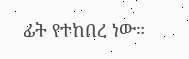ፊት የተከበረ ነው።